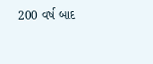200 વર્ષ બાદ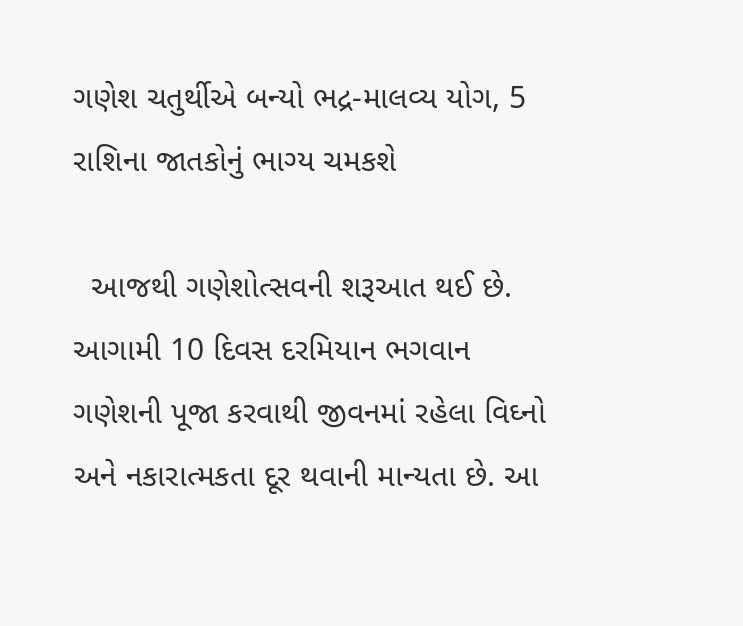ગણેશ ચતુર્થીએ બન્યો ભદ્ર-માલવ્ય યોગ, 5 રાશિના જાતકોનું ભાગ્ય ચમકશે

  આજથી ગણેશોત્સવની શરૂઆત થઈ છે. આગામી 10 દિવસ દરમિયાન ભગવાન ગણેશની પૂજા કરવાથી જીવનમાં રહેલા વિઘ્નો અને નકારાત્મકતા દૂર થવાની માન્યતા છે. આ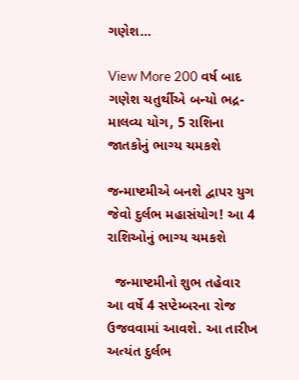ગણેશ…

View More 200 વર્ષ બાદ ગણેશ ચતુર્થીએ બન્યો ભદ્ર-માલવ્ય યોગ, 5 રાશિના જાતકોનું ભાગ્ય ચમકશે

જન્માષ્ટમીએ બનશે દ્વાપર યુગ જેવો દુર્લભ મહાસંયોગ! આ 4 રાશિઓનું ભાગ્ય ચમકશે

  જન્માષ્ટમીનો શુભ તહેવાર આ વર્ષે 4 સપ્ટેમ્બરના રોજ ઉજવવામાં આવશે. આ તારીખ અત્યંત દુર્લભ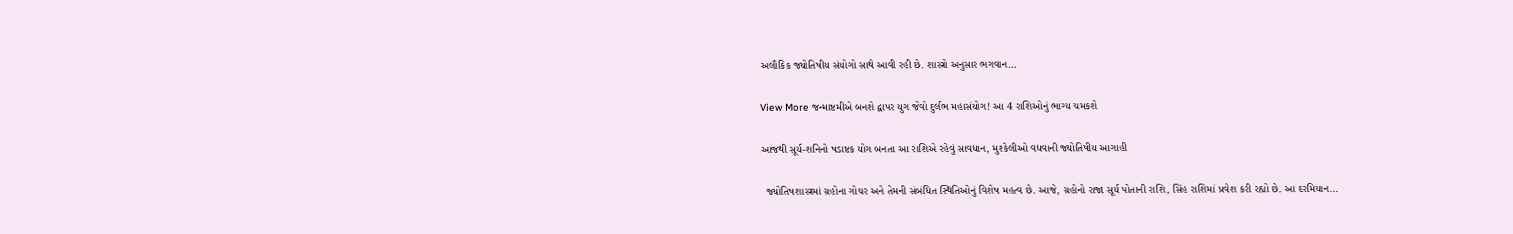અલૌકિક જ્યોતિષીય સંયોગો સાથે આવી રહી છે. શાસ્ત્રો અનુસાર ભગવાન…

View More જન્માષ્ટમીએ બનશે દ્વાપર યુગ જેવો દુર્લભ મહાસંયોગ! આ 4 રાશિઓનું ભાગ્ય ચમકશે

આજથી સૂર્ય-શનિનો ષડાષ્ટક યોગ બનતા આ રાશિએ રહેવું સાવધાન, મુશ્કેલીઓ વધવાની જ્યોતિષીય આગાહી

  જ્યોતિષશાસ્ત્રમાં ગ્રહોના ગોચર અને તેમની સંબંધિત સ્થિતિઓનું વિશેષ મહત્વ છે. આજે, ગ્રહોનો રાજા સૂર્ય પોતાની રાશિ, સિંહ રાશિમાં પ્રવેશ કરી રહ્યો છે. આ દરમિયાન…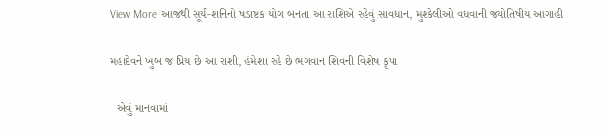View More આજથી સૂર્ય-શનિનો ષડાષ્ટક યોગ બનતા આ રાશિએ રહેવું સાવધાન, મુશ્કેલીઓ વધવાની જ્યોતિષીય આગાહી

મહાદેવને ખુબ જ પ્રિય છે આ રાશી, હંમેશા રહે છે ભગવાન શિવની વિશેષ કૃપા

  એવું માનવામાં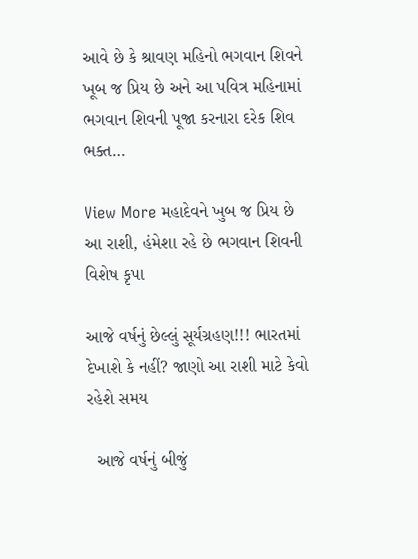આવે છે કે શ્રાવણ મહિનો ભગવાન શિવને ખૂબ જ પ્રિય છે અને આ પવિત્ર મહિનામાં ભગવાન શિવની પૂજા કરનારા દરેક શિવ ભક્ત…

View More મહાદેવને ખુબ જ પ્રિય છે આ રાશી, હંમેશા રહે છે ભગવાન શિવની વિશેષ કૃપા

આજે વર્ષનું છેલ્લું સૂર્યગ્રહણ!!! ભારતમાં દેખાશે કે નહીં? જાણો આ રાશી માટે કેવો રહેશે સમય

  આજે વર્ષનું બીજું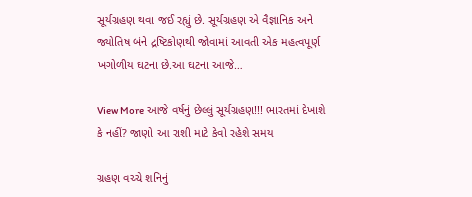સૂર્યગ્રહણ થવા જઈ રહ્યું છે. સૂર્યગ્રહણ એ વૈજ્ઞાનિક અને જ્યોતિષ બંને દ્રષ્ટિકોણથી જોવામાં આવતી એક મહત્વપૂર્ણ ખગોળીય ઘટના છે.આ ઘટના આજે…

View More આજે વર્ષનું છેલ્લું સૂર્યગ્રહણ!!! ભારતમાં દેખાશે કે નહીં? જાણો આ રાશી માટે કેવો રહેશે સમય

ગ્રહણ વચ્ચે શનિનું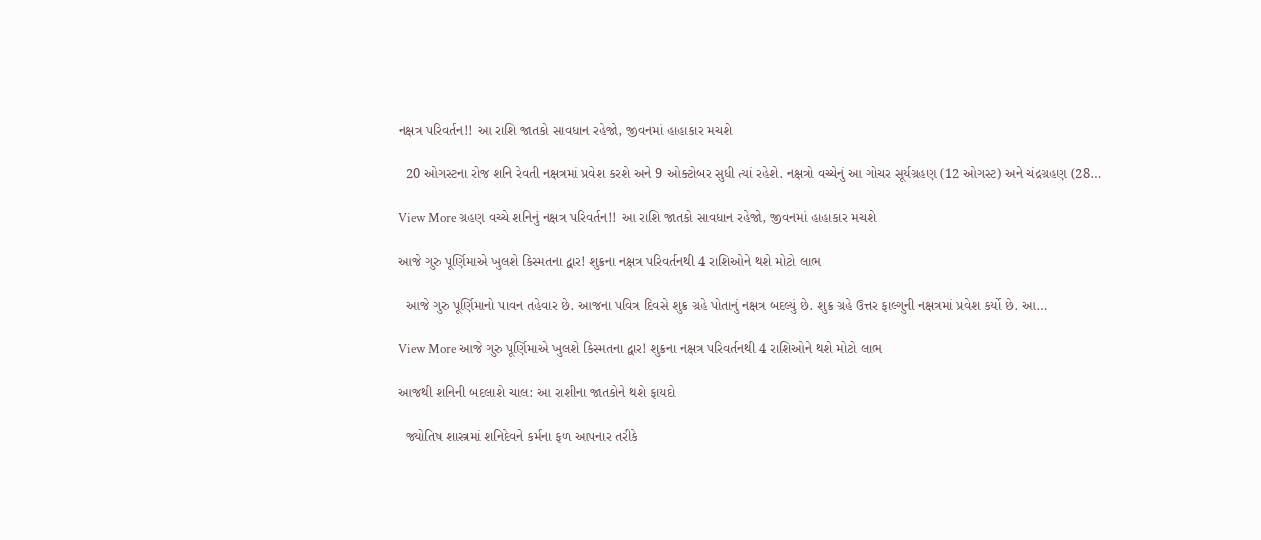નક્ષત્ર પરિવર્તન!! આ રાશિ જાતકો સાવધાન રહેજો, જીવનમાં હાહાકાર મચશે

  20 ઓગસ્ટના રોજ શનિ રેવતી નક્ષત્રમાં પ્રવેશ કરશે અને 9 ઓક્ટોબર સુધી ત્યાં રહેશે. નક્ષત્રો વચ્ચેનું આ ગોચર સૂર્યગ્રહણ (12 ઓગસ્ટ) અને ચંદ્રગ્રહણ (28…

View More ગ્રહણ વચ્ચે શનિનું નક્ષત્ર પરિવર્તન!! આ રાશિ જાતકો સાવધાન રહેજો, જીવનમાં હાહાકાર મચશે

આજે ગુરુ પૂર્ણિમાએ ખુલશે કિસ્મતના દ્વાર! શુક્રના નક્ષત્ર પરિવર્તનથી 4 રાશિઓને થશે મોટો લાભ

  આજે ગુરુ પૂર્ણિમાનો પાવન તહેવાર છે. આજના પવિત્ર દિવસે શુક્ર ગ્રહે પોતાનું નક્ષત્ર બદલ્યું છે. શુક્ર ગ્રહે ઉત્તર ફાલ્ગુની નક્ષત્રમાં પ્રવેશ કર્યો છે. આ…

View More આજે ગુરુ પૂર્ણિમાએ ખુલશે કિસ્મતના દ્વાર! શુક્રના નક્ષત્ર પરિવર્તનથી 4 રાશિઓને થશે મોટો લાભ

આજથી શનિની બદલાશે ચાલ: આ રાશીના જાતકોને થશે ફાયદો

  જ્યોતિષ શાસ્ત્રમાં શનિદેવને કર્મના ફળ આપનાર તરીકે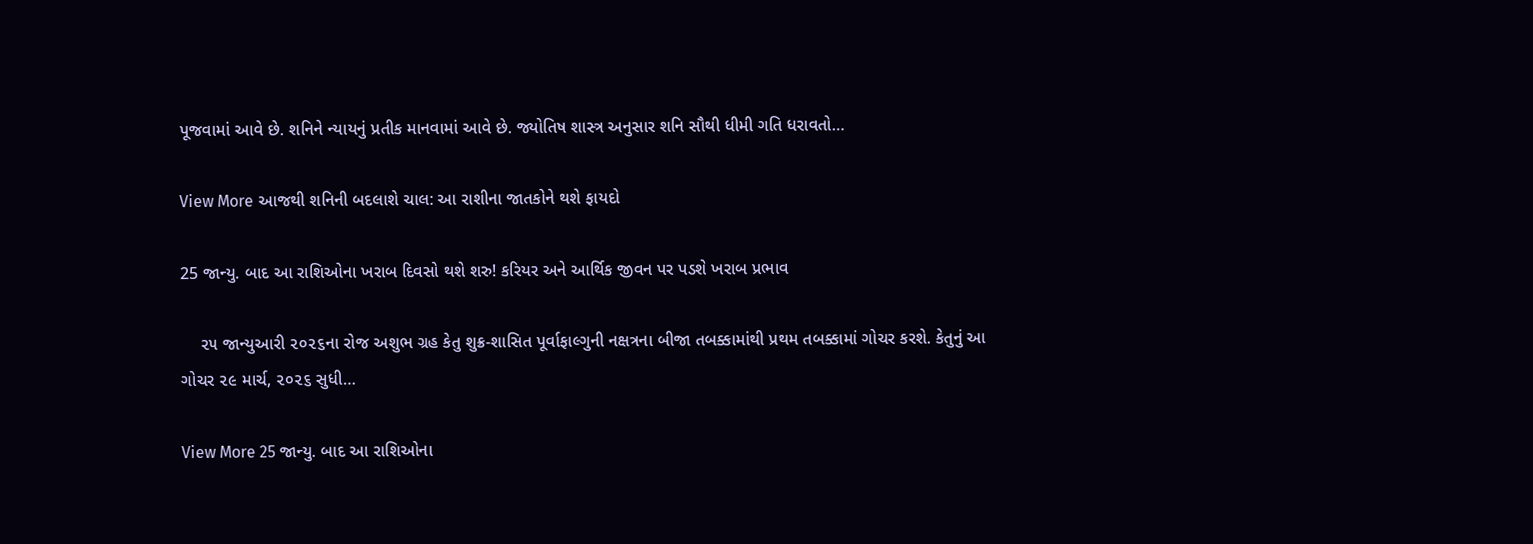પૂજવામાં આવે છે. શનિને ન્યાયનું પ્રતીક માનવામાં આવે છે. જ્યોતિષ શાસ્ત્ર અનુસાર શનિ સૌથી ધીમી ગતિ ધરાવતો…

View More આજથી શનિની બદલાશે ચાલ: આ રાશીના જાતકોને થશે ફાયદો

25 જાન્યુ. બાદ આ રાશિઓના ખરાબ દિવસો થશે શરુ! કરિયર અને આર્થિક જીવન પર પડશે ખરાબ પ્રભાવ

    ૨૫ જાન્યુઆરી ૨૦૨૬ના રોજ અશુભ ગ્રહ કેતુ શુક્ર-શાસિત પૂર્વાફાલ્ગુની નક્ષત્રના બીજા તબક્કામાંથી પ્રથમ તબક્કામાં ગોચર કરશે. કેતુનું આ ગોચર ૨૯ માર્ચ, ૨૦૨૬ સુધી…

View More 25 જાન્યુ. બાદ આ રાશિઓના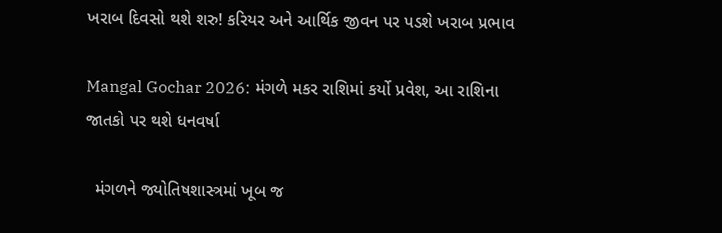ખરાબ દિવસો થશે શરુ! કરિયર અને આર્થિક જીવન પર પડશે ખરાબ પ્રભાવ

Mangal Gochar 2026: મંગળે મકર રાશિમાં કર્યો પ્રવેશ, આ રાશિના જાતકો પર થશે ધનવર્ષા

  મંગળને જ્યોતિષશાસ્ત્રમાં ખૂબ જ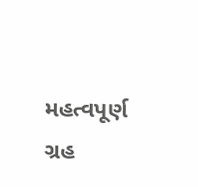મહત્વપૂર્ણ ગ્રહ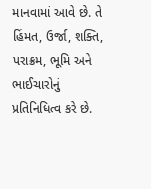માનવામાં આવે છે. તે હિંમત, ઉર્જા, શક્તિ, પરાક્રમ, ભૂમિ અને ભાઈચારોનું પ્રતિનિધિત્વ કરે છે.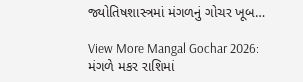જ્યોતિષશાસ્ત્રમાં મંગળનું ગોચર ખૂબ…

View More Mangal Gochar 2026: મંગળે મકર રાશિમાં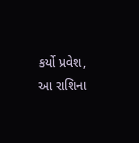કર્યો પ્રવેશ, આ રાશિના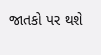જાતકો પર થશે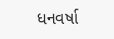ધનવર્ષા